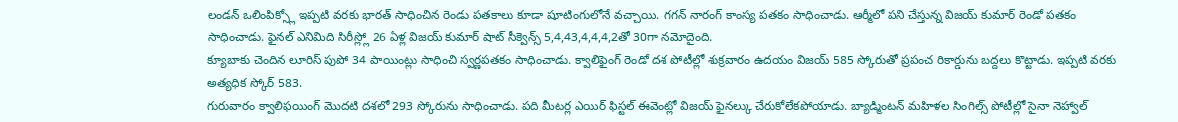లండన్ ఒలింపిక్స్లో ఇప్పటి వరకు భారత్ సాధించిన రెండు పతకాలు కూడా షూటింగులోనే వచ్చాయి. గగన్ నారంగ్ కాంస్య పతకం సాధించాడు. ఆర్మీలో పని చేస్తున్న విజయ్ కుమార్ రెండో పతకం సాధించాడు. ఫైనల్ ఎనిమిది సిరీస్ల్లో 26 ఏళ్ల విజయ్ కుమార్ షాట్ సీక్వెన్స్ 5,4,43,4,4,4,2తో 30గా నమోదైంది.
క్యూబాకు చెందిన లూరిస్ పుపో 34 పాయింట్లు సాధించి స్వర్ణపతకం సాధించాడు. క్వాలిఫైంగ్ రెండో దశ పోటీల్లో శుక్రవారం ఉదయం విజయ్ 585 స్కోరుతో ప్రపంచ రికార్డును బద్దలు కొట్టాడు. ఇప్పటి వరకు అత్యధిక స్కోర్ 583.
గురువారం క్వాలిఫయింగ్ మొదటి దశలో 293 స్కోరును సాధించాడు. పది మీటర్ల ఎయిర్ ఫిస్టల్ ఈవెంట్లో విజయ్ ఫైనల్కు చేరుకోలేకపోయాడు. బ్యాడ్మింటన్ మహిళల సింగిల్స్ పోటీల్లో సైనా నెహ్వాల్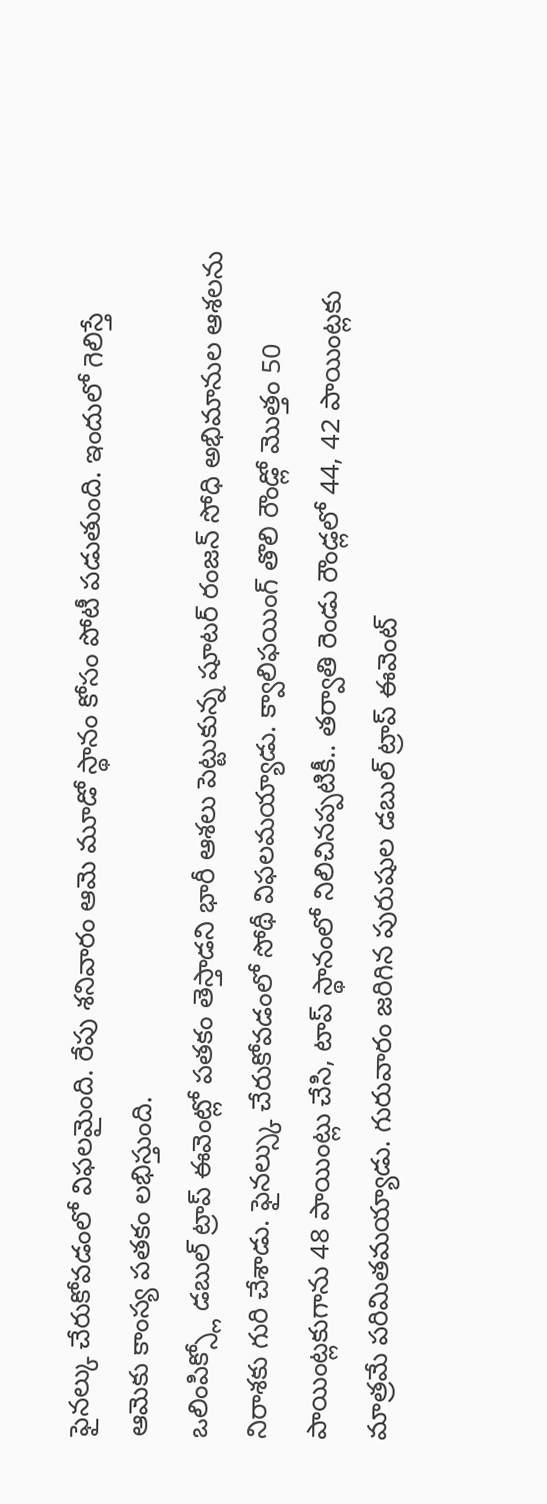ఫైనల్కు చేరుకోవడంలో విఫలమైంది. రేపు శనివారం ఆమె మూడో స్థానం కోసం పోటీ పడుతుంది. ఇందులో గెలిస్తే ఆమెకు కాంస్య పతకం లభిస్తుంది.
ఒలింపిక్స్లో డబుల్ ట్రాప్ ఈవెంట్లో పతకం తెస్తాడని భారీ ఆశలు పెట్టుకున్న షూటర్ రంజన్ సోధి అభిమానుల ఆశలను నిరాశకు గురి చేశాడు. ఫైనల్స్కు చేరుకోవడంలో సోథీ విఫలమయ్యాడు. క్వాలిఫయింగ్ తొలి రౌండ్లో మొత్తం 50 పాయింట్లకుగాను 48 పాయింట్లు చేసి, టాప్ స్థానంలో నిలిచినప్పటికీ.. తర్వాతి రెండు రౌండ్లలో 44, 42 పాయింట్లకు మాత్రమే పరిమితమయ్యాడు. గురువారం జరిగిన పురుషుల డబుల్ ట్రాప్ ఈవెంట్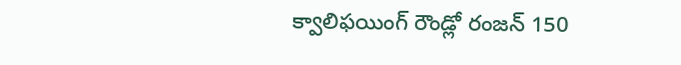క్వాలిఫయింగ్ రౌండ్లో రంజన్ 150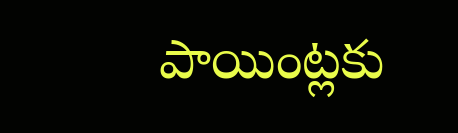పాయింట్లకు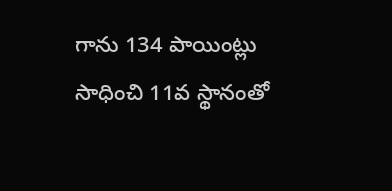గాను 134 పాయింట్లు సాధించి 11వ స్థానంతో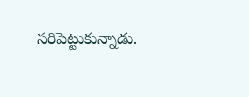సరిపెట్టుకున్నాడు.